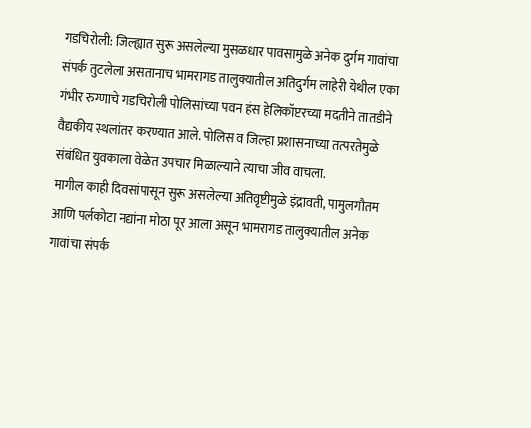गडचिरोली: जिल्ह्यात सुरू असलेल्या मुसळधार पावसामुळे अनेक दुर्गम गावांचा संपर्क तुटलेला असतानाच भामरागड तालुक्यातील अतिदुर्गम लाहेरी येथील एका गंभीर रुग्णाचे गडचिरोली पोलिसांच्या पवन हंस हेलिकॉप्टरच्या मदतीने तातडीने वैद्यकीय स्थलांतर करण्यात आले. पोलिस व जिल्हा प्रशासनाच्या तत्परतेमुळे संबंधित युवकाला वेळेत उपचार मिळाल्याने त्याचा जीव वाचला.
मागील काही दिवसांपासून सुरू असलेल्या अतिवृष्टीमुळे इंद्रावती, पामुलगौतम आणि पर्लकोटा नद्यांना मोठा पूर आला असून भामरागड तालुक्यातील अनेक गावांचा संपर्क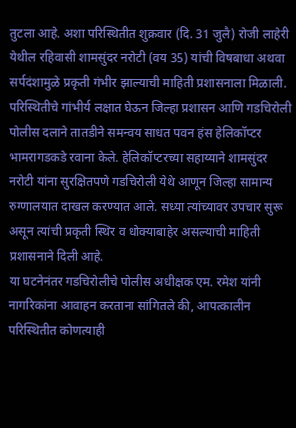तुटला आहे. अशा परिस्थितीत शुक्रवार (दि. 31 जुलै) रोजी लाहेरी येथील रहिवासी शामसुंदर नरोटी (वय 35) यांची विषबाधा अथवा सर्पदंशामुळे प्रकृती गंभीर झाल्याची माहिती प्रशासनाला मिळाली.
परिस्थितीचे गांभीर्य लक्षात घेऊन जिल्हा प्रशासन आणि गडचिरोली पोलीस दलाने तातडीने समन्वय साधत पवन हंस हेलिकॉप्टर भामरागडकडे रवाना केले. हेलिकॉप्टरच्या सहाय्याने शामसुंदर नरोटी यांना सुरक्षितपणे गडचिरोली येथे आणून जिल्हा सामान्य रुग्णालयात दाखल करण्यात आले. सध्या त्यांच्यावर उपचार सुरू असून त्यांची प्रकृती स्थिर व धोक्याबाहेर असल्याची माहिती प्रशासनाने दिली आहे.
या घटनेनंतर गडचिरोलीचे पोलीस अधीक्षक एम. रमेश यांनी नागरिकांना आवाहन करताना सांगितले की, आपत्कालीन परिस्थितीत कोणत्याही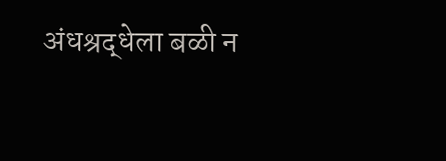अंधश्रद्धेला बळी न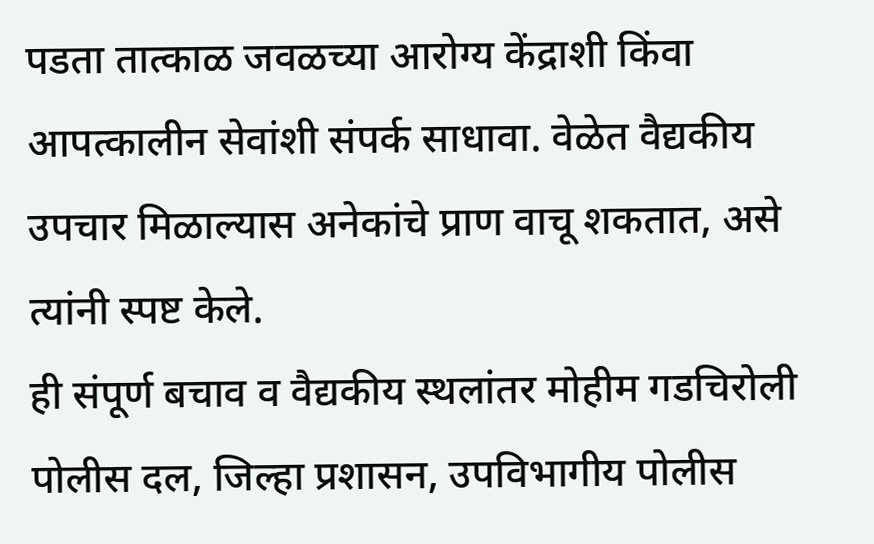पडता तात्काळ जवळच्या आरोग्य केंद्राशी किंवा आपत्कालीन सेवांशी संपर्क साधावा. वेळेत वैद्यकीय उपचार मिळाल्यास अनेकांचे प्राण वाचू शकतात, असे त्यांनी स्पष्ट केले.
ही संपूर्ण बचाव व वैद्यकीय स्थलांतर मोहीम गडचिरोली पोलीस दल, जिल्हा प्रशासन, उपविभागीय पोलीस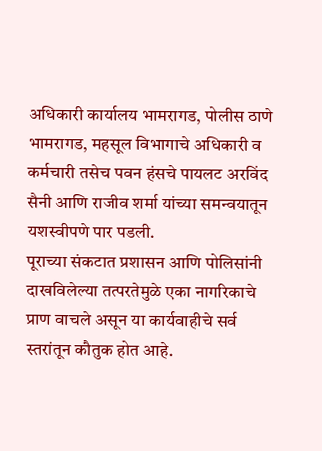अधिकारी कार्यालय भामरागड, पोलीस ठाणे भामरागड, महसूल विभागाचे अधिकारी व कर्मचारी तसेच पवन हंसचे पायलट अरविंद सैनी आणि राजीव शर्मा यांच्या समन्वयातून यशस्वीपणे पार पडली.
पूराच्या संकटात प्रशासन आणि पोलिसांनी दाखविलेल्या तत्परतेमुळे एका नागरिकाचे प्राण वाचले असून या कार्यवाहीचे सर्व स्तरांतून कौतुक होत आहे.